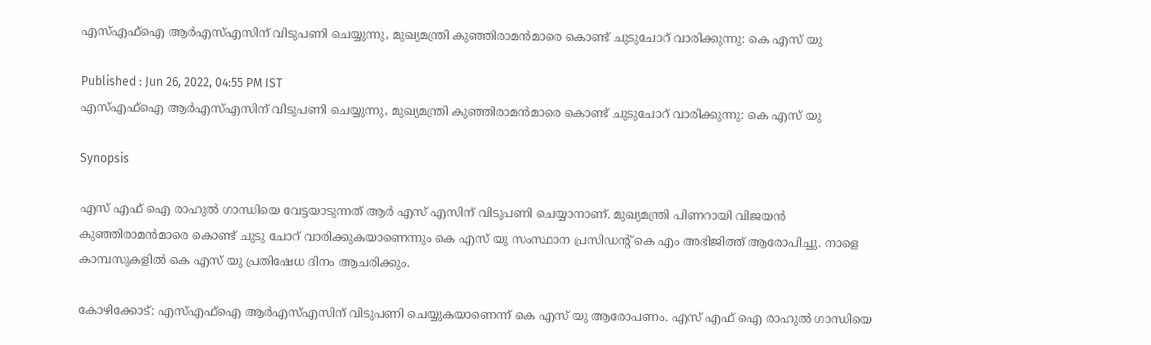എസ്എഫ്ഐ ആര്‍എസ്എസിന് വിടുപണി ചെയ്യുന്നു, മുഖ്യമന്ത്രി കുഞ്ഞിരാമന്‍മാരെ കൊണ്ട് ചുടുചോറ് വാരിക്കുന്നു: കെ എസ് യു

Published : Jun 26, 2022, 04:55 PM IST
എസ്എഫ്ഐ ആര്‍എസ്എസിന് വിടുപണി ചെയ്യുന്നു, മുഖ്യമന്ത്രി കുഞ്ഞിരാമന്‍മാരെ കൊണ്ട് ചുടുചോറ് വാരിക്കുന്നു: കെ എസ് യു

Synopsis

എസ് എഫ് ഐ രാഹുൽ ഗാന്ധിയെ വേട്ടയാടുന്നത് ആർ എസ് എസിന് വിടുപണി ചെയ്യാനാണ്. മുഖ്യമന്ത്രി പിണറായി വിജയന്‍ കുഞ്ഞിരാമന്‍മാരെ കൊണ്ട് ചുടു ചോറ് വാരിക്കുകയാണെന്നും കെ എസ് യു സംസ്ഥാന പ്രസിഡന്‍റ് കെ എം അഭിജിത്ത് ആരോപിച്ചു. നാളെ കാമ്പസുകളിൽ കെ എസ് യു പ്രതിഷേധ ദിനം ആചരിക്കും.

കോഴിക്കോട്: എസ്എഫ്ഐ ആര്‍എസ്എസിന് വിടുപണി ചെയ്യുകയാണെന്ന് കെ എസ് യു ആരോപണം. എസ് എഫ് ഐ രാഹുൽ ഗാന്ധിയെ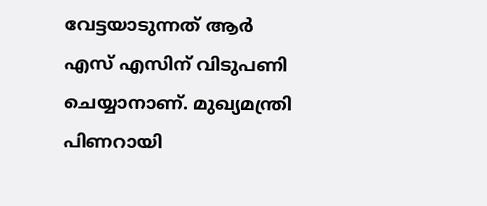വേട്ടയാടുന്നത് ആർ എസ് എസിന് വിടുപണി ചെയ്യാനാണ്. മുഖ്യമന്ത്രി പിണറായി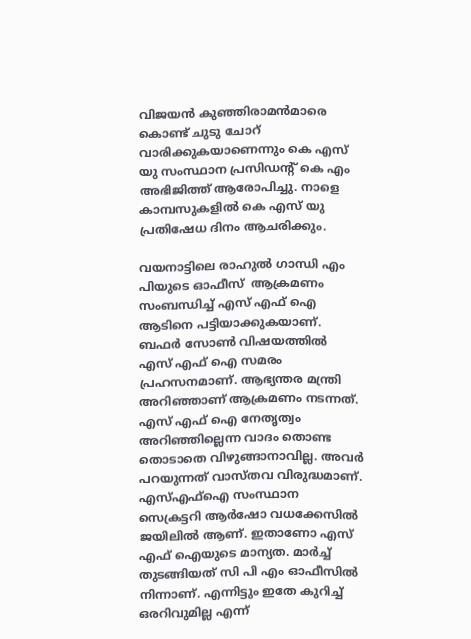വിജയന്‍ കുഞ്ഞിരാമന്‍മാരെ കൊണ്ട് ചുടു ചോറ് വാരിക്കുകയാണെന്നും കെ എസ് യു സംസ്ഥാന പ്രസിഡന്‍റ് കെ എം അഭിജിത്ത് ആരോപിച്ചു. നാളെ കാമ്പസുകളിൽ കെ എസ് യു പ്രതിഷേധ ദിനം ആചരിക്കും.

വയനാട്ടിലെ രാഹുല്‍ ഗാന്ധി എം പിയുടെ ഓഫീസ്  ആക്രമണം സംബന്ധിച്ച് എസ് എഫ് ഐ ആടിനെ പട്ടിയാക്കുകയാണ്. ബഫർ സോൺ വിഷയത്തിൽ  എസ് എഫ് ഐ സമരം പ്രഹസനമാണ്. ആഭ്യന്തര മന്ത്രി അറിഞ്ഞാണ് ആക്രമണം നടന്നത്. എസ് എഫ് ഐ നേതൃത്വം അറിഞ്ഞില്ലെന്ന വാദം തൊണ്ട തൊടാതെ വിഴുങ്ങാനാവില്ല. അവര്‍ പറയുന്നത് വാസ്തവ വിരുദ്ധമാണ്. എസ്എഫ്ഐ സംസ്ഥാന സെക്രട്ടറി ആർഷോ വധക്കേസിൽ  ജയിലിൽ ആണ്. ഇതാണോ എസ് എഫ് ഐയുടെ മാന്യത. മാർച്ച് തുടങ്ങിയത് സി പി എം ഓഫീസിൽ നിന്നാണ്. എന്നിട്ടും ഇതേ കുറിച്ച് ഒരറിവുമില്ല എന്ന്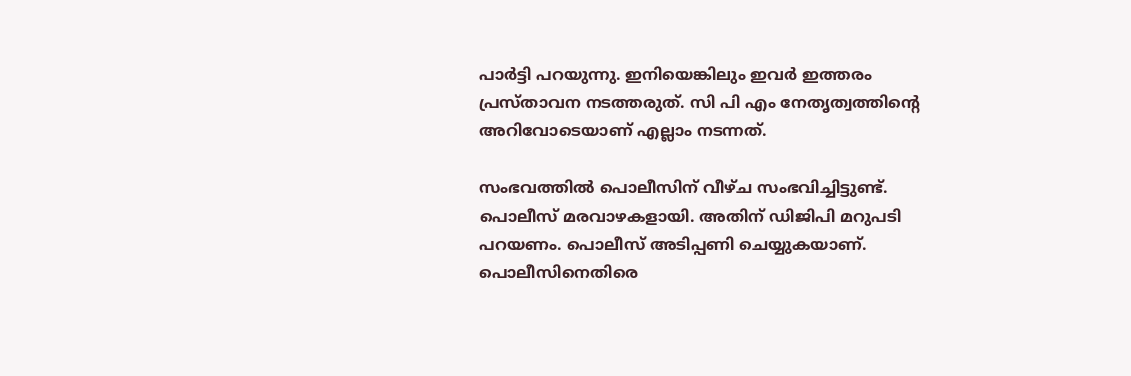പാര്‍ട്ടി പറയുന്നു. ഇനിയെങ്കിലും ഇവർ ഇത്തരം പ്രസ്താവന നടത്തരുത്. സി പി എം നേതൃത്വത്തിന്റെ അറിവോടെയാണ് എല്ലാം നടന്നത്.

സംഭവത്തില്‍ പൊലീസിന് വീഴ്ച സംഭവിച്ചിട്ടുണ്ട്. പൊലീസ് മരവാഴകളായി. അതിന് ഡിജിപി മറുപടി പറയണം. പൊലീസ് അടിപ്പണി ചെയ്യുകയാണ്. പൊലീസിനെതിരെ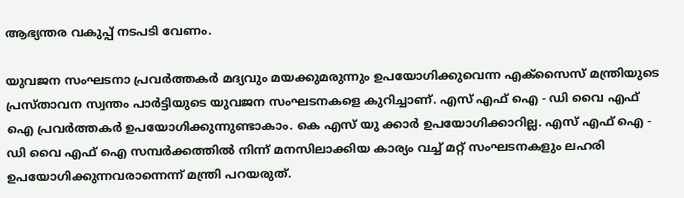ആഭ്യന്തര വകുപ്പ് നടപടി വേണം.

യുവജന സംഘടനാ പ്രവർത്തകർ മദ്യവും മയക്കുമരുന്നും ഉപയോഗിക്കുവെന്ന എക്സൈസ് മന്ത്രിയുടെ പ്രസ്താവന സ്വന്തം പാർട്ടിയുടെ യുവജന സംഘടനകളെ കുറിച്ചാണ്. എസ് എഫ് ഐ - ഡി വൈ എഫ് ഐ പ്രവർത്തകർ ഉപയോഗിക്കുന്നുണ്ടാകാം. കെ എസ് യു ക്കാർ ഉപയോഗിക്കാറില്ല. എസ് എഫ് ഐ - ഡി വൈ എഫ് ഐ സമ്പർക്കത്തിൽ നിന്ന് മനസിലാക്കിയ കാര്യം വച്ച് മറ്റ് സംഘടനകളും ലഹരി ഉപയോഗിക്കുന്നവരാന്നെന്ന് മന്ത്രി പറയരുത്.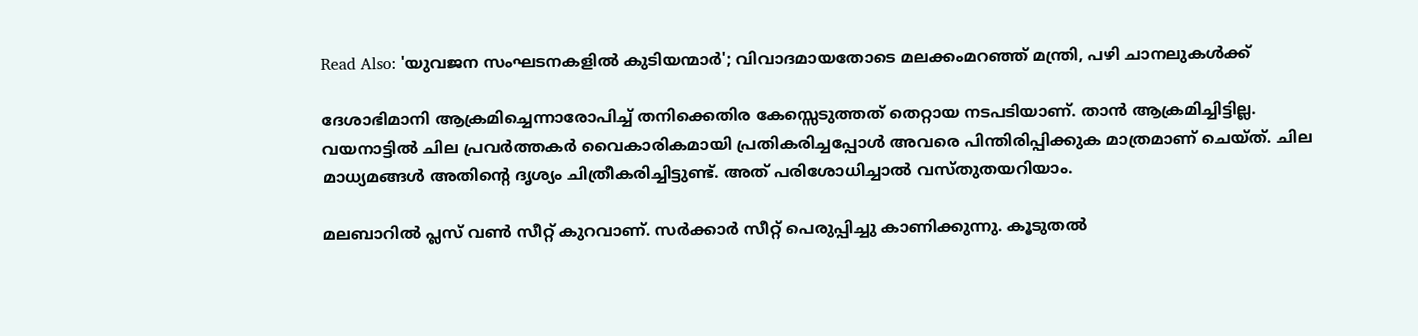Read Also: 'യുവജന സംഘടനകളിൽ കുടിയന്മാര്‍'; വിവാദമായതോടെ മലക്കംമറഞ്ഞ് മന്ത്രി, പഴി ചാനലുകള്‍ക്ക്

ദേശാഭിമാനി ആക്രമിച്ചെന്നാരോപിച്ച് തനിക്കെതിര കേസ്സെടുത്തത് തെറ്റായ നടപടിയാണ്. താൻ ആക്രമിച്ചിട്ടില്ല.  വയനാട്ടിൽ ചില പ്രവർത്തകർ വൈകാരികമായി പ്രതികരിച്ചപ്പോൾ അവരെ പിന്തിരിപ്പിക്കുക മാത്രമാണ് ചെയ്ത്. ചില മാധ്യമങ്ങൾ അതിന്റെ ദൃശ്യം ചിത്രീകരിച്ചിട്ടുണ്ട്. അത് പരിശോധിച്ചാൽ വസ്തുതയറിയാം.

മലബാറിൽ പ്ലസ് വൺ സീറ്റ് കുറവാണ്. സർക്കാർ സീറ്റ് പെരുപ്പിച്ചു കാണിക്കുന്നു. കൂടുതല്‍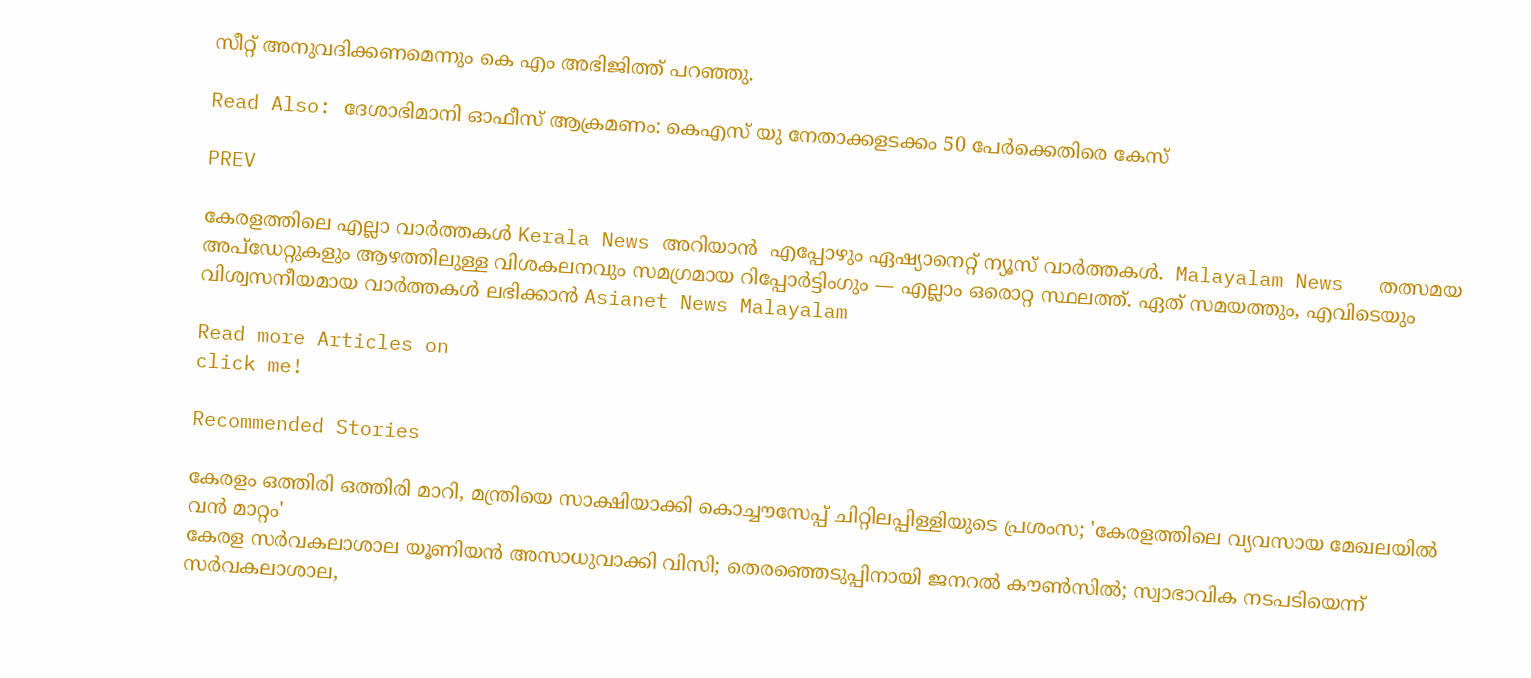സീറ്റ് അനുവദിക്കണമെന്നും കെ എം അഭിജിത്ത് പറഞ്ഞു.

Read Also: ദേശാഭിമാനി ഓഫീസ് ആക്രമണം: കെഎസ് യു നേതാക്കളടക്കം 50 പേർക്കെതിരെ കേസ്

PREV

കേരളത്തിലെ എല്ലാ വാർത്തകൾ Kerala News അറിയാൻ  എപ്പോഴും ഏഷ്യാനെറ്റ് ന്യൂസ് വാർത്തകൾ.  Malayalam News   തത്സമയ അപ്‌ഡേറ്റുകളും ആഴത്തിലുള്ള വിശകലനവും സമഗ്രമായ റിപ്പോർട്ടിംഗും — എല്ലാം ഒരൊറ്റ സ്ഥലത്ത്. ഏത് സമയത്തും, എവിടെയും വിശ്വസനീയമായ വാർത്തകൾ ലഭിക്കാൻ Asianet News Malayalam

Read more Articles on
click me!

Recommended Stories

കേരളം ഒത്തിരി ഒത്തിരി മാറി, മന്ത്രിയെ സാക്ഷിയാക്കി കൊച്ചൗസേപ്പ് ചിറ്റിലപ്പിള്ളിയുടെ പ്രശംസ; 'കേരളത്തിലെ വ്യവസായ മേഖലയിൽ വൻ മാറ്റം'
കേരള സർവകലാശാല യൂണിയൻ അസാധുവാക്കി വിസി; തെരഞ്ഞെടുപ്പിനായി ജനറൽ കൗൺസിൽ; സ്വാഭാവിക നടപടിയെന്ന് സർവകലാശാല,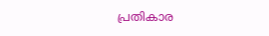പ്രതികാര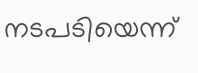നടപടിയെന്ന്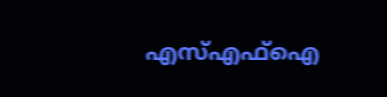എസ്എഫ്ഐ